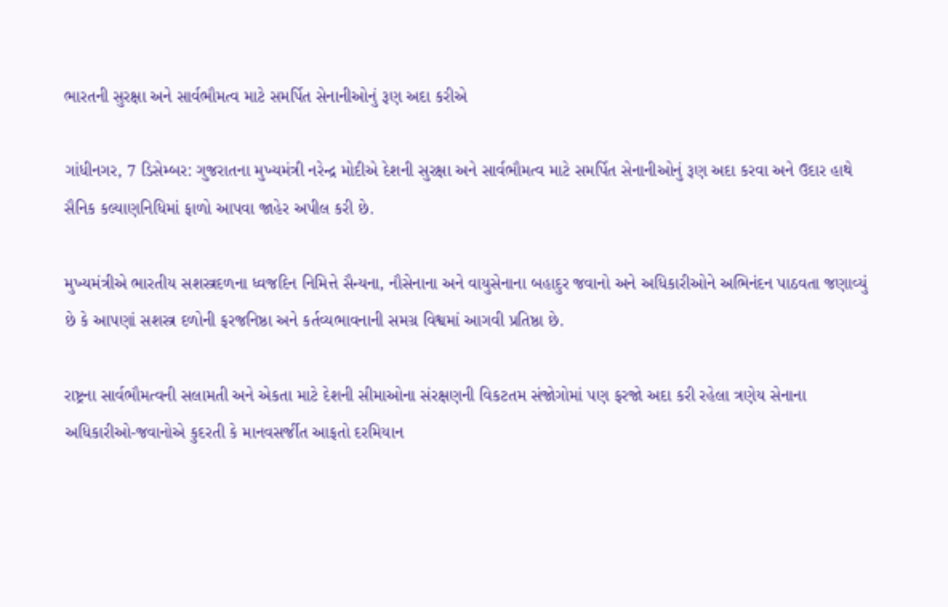ભારતની સુરક્ષા અને સાર્વભૌમત્વ માટે સમર્પિત સેનાનીઓનું રૂણ અદા કરીએ

ગાંધીનગર, 7 ડિસેમ્બર: ગુજરાતના મુખ્યમંત્રી નરેન્દ્ર મોદીએ દેશની સુરક્ષા અને સાર્વભૌમત્વ માટે સમર્પિત સેનાનીઓનું રૂણ અદા કરવા અને ઉદાર હાથે સૈનિક કલ્યાણનિધિમાં ફાળો આપવા જાહેર અપીલ કરી છે.

મુખ્યમંત્રીએ ભારતીય સશસ્ત્રદળના ધ્વજદિન નિમિત્તે સૈન્યના, નૌસેનાના અને વાયુસેનાના બહાદુર જવાનો અને અધિકારીઓને અભિનંદન પાઠવતા જણાવ્યું છે કે આપણાં સશસ્ત્ર દળોની ફરજનિષ્ઠા અને કર્તવ્યભાવનાની સમગ્ર વિશ્વમાં આગવી પ્રતિષ્ઠા છે.

રાષ્ટ્રના સાર્વભૌમત્વની સલામતી અને એકતા માટે દેશની સીમાઓના સંરક્ષણની વિકટતમ સંજોગોમાં પણ ફરજો અદા કરી રહેલા ત્રણેય સેનાના અધિકારીઓ-જવાનોએ કુદરતી કે માનવસર્જીત આફતો દરમિયાન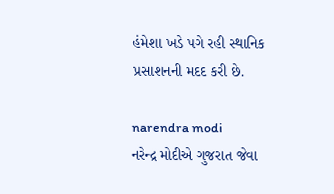હંમેશા ખડે પગે રહી સ્થાનિક પ્રસાશનની મદદ કરી છે.

narendra modi
નરેન્દ્ર મોદીએ ગુજરાત જેવા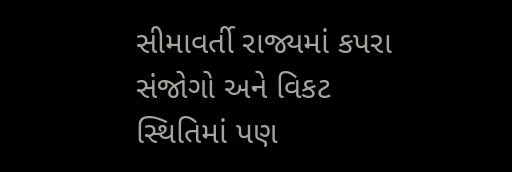સીમાવર્તી રાજ્યમાં કપરા સંજોગો અને વિકટ સ્થિતિમાં પણ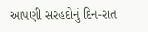આપણી સરહદોનું દિન-રાત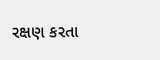રક્ષણ કરતા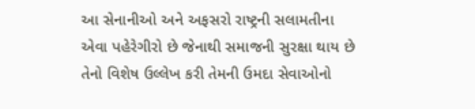આ સેનાનીઓ અને અફસરો રાષ્ટ્રની સલામતીના એવા પહેરેગીરો છે જેનાથી સમાજની સુરક્ષા થાય છે તેનો વિશેષ ઉલ્લેખ કરી તેમની ઉમદા સેવાઓનો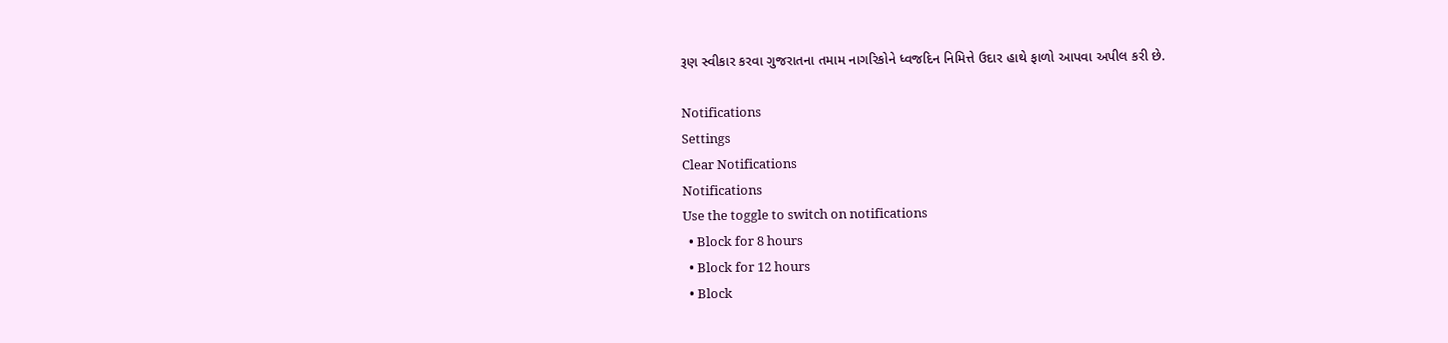રૂણ સ્વીકાર કરવા ગુજરાતના તમામ નાગરિકોને ધ્વજદિન નિમિત્તે ઉદાર હાથે ફાળો આપવા અપીલ કરી છે.

Notifications
Settings
Clear Notifications
Notifications
Use the toggle to switch on notifications
  • Block for 8 hours
  • Block for 12 hours
  • Block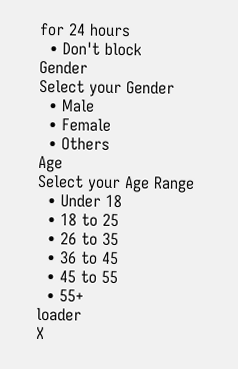for 24 hours
  • Don't block
Gender
Select your Gender
  • Male
  • Female
  • Others
Age
Select your Age Range
  • Under 18
  • 18 to 25
  • 26 to 35
  • 36 to 45
  • 45 to 55
  • 55+
loader
X